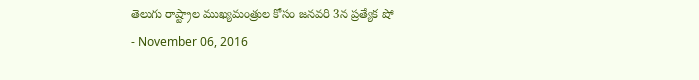తెలుగు రాష్ట్రాల ముఖ్యమంత్రుల కోసం జనవరి 3న ప్రత్యేక షో
- November 06, 2016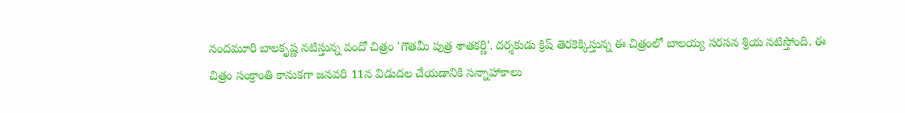నందమూరి బాలకృష్ణ నటిస్తున్న వందో చిత్రం 'గౌతమీ పుత్ర శాతకర్ణి'. దర్శకుడు క్రిష్ తెరకెక్కిస్తున్న ఈ చిత్రంలో బాలయ్య సరసన శ్రియ నటిస్తోంది. ఈ చిత్రం సంక్రాంతి కానుకగా జనవరి 11న విడుదల చేయడానికి సన్నాహాకాలు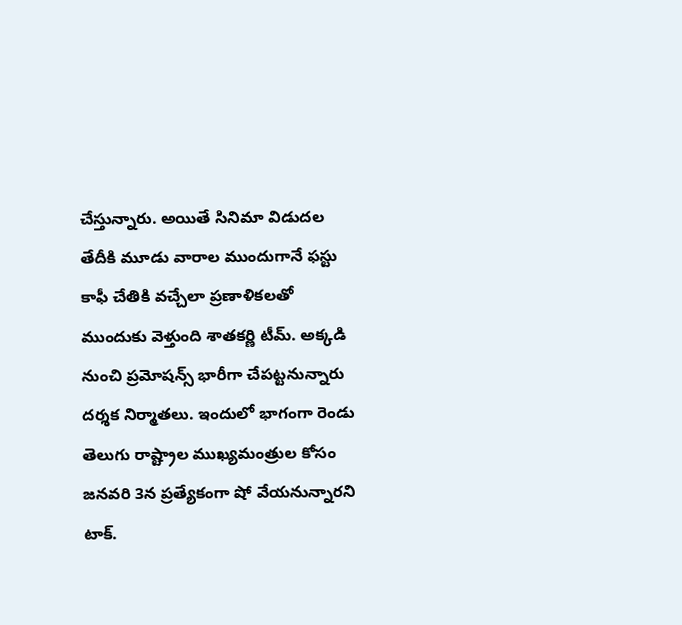చేస్తున్నారు. అయితే సినిమా విడుదల తేదీకి మూడు వారాల ముందుగానే ఫస్టు కాఫీ చేతికి వచ్చేలా ప్రణాళికలతో ముందుకు వెళ్తుంది శాతకర్ణి టీమ్. అక్కడి నుంచి ప్రమోషన్స్ భారీగా చేపట్టనున్నారు దర్శక నిర్మాతలు. ఇందులో భాగంగా రెండు తెలుగు రాష్ట్రాల ముఖ్యమంత్రుల కోసం జనవరి 3న ప్రత్యేకంగా షో వేయనున్నారని టాక్.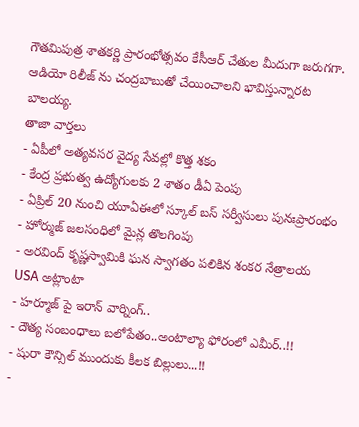గౌతమిపుత్ర శాతకర్ణి ప్రారంభోత్సవం కేసీఆర్ చేతుల మీదుగా జరుగగా. ఆడియో రిలీజ్ ను చంద్రబాబుతో చేయించాలని భావిస్తున్నారట బాలయ్య.
తాజా వార్తలు
- ఏపీలో అత్యవసర వైద్య సేవల్లో కొత్త శకం
- కేంద్ర ప్రభుత్వ ఉద్యోగులకు 2 శాతం డీఏ పెంపు
- ఏప్రిల్ 20 నుంచి యూఏఈలో స్కూల్ బస్ సర్వీసులు పునఃప్రారంభం
- హోర్ముజ్ జలసంధిలో మైన్ల తొలగింపు
- అరవింద్ కృష్ణస్వామికి ఘన స్వాగతం పలికిన శంకర నేత్రాలయ USA అట్లాంటా
- హర్మూజ్ పై ఇరాన్ వార్నింగ్..
- దౌత్య సంబంధాలు బలోపేతం..అంటాల్యా ఫోరంలో ఎమీర్..!!
- షురా కౌన్సిల్ ముందుకు కీలక బిల్లులు...!!
-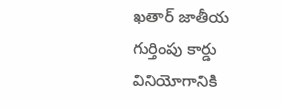ఖతార్ జాతీయ గుర్తింపు కార్డు వినియోగానికి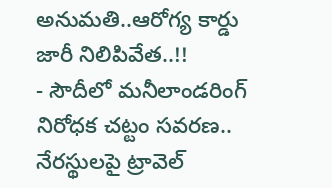అనుమతి..ఆరోగ్య కార్డు జారీ నిలిపివేత..!!
- సౌదీలో మనీలాండరింగ్ నిరోధక చట్టం సవరణ.. నేరస్థులపై ట్రావెల్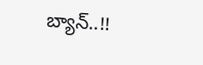బ్యాన్..!!